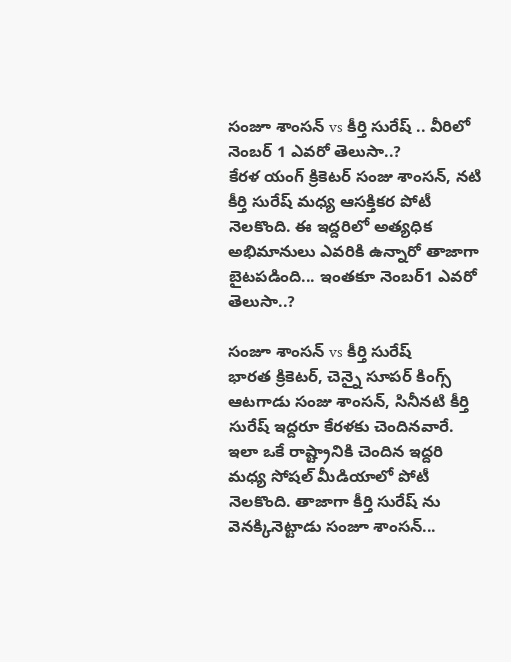సంజూ శాంసన్ vs కీర్తి సురేష్ .. వీరిలో నెంబర్ 1 ఎవరో తెలుసా..?
కేరళ యంగ్ క్రికెటర్ సంజు శాంసన్, నటి కీర్తి సురేష్ మధ్య ఆసక్తికర పోటీ నెలకొంది. ఈ ఇద్దరిలో అత్యధిక అభిమానులు ఎవరికి ఉన్నారో తాజాగా బైటపడింది... ఇంతకూ నెంబర్1 ఎవరో తెలుసా..?

సంజూ శాంసన్ vs కీర్తి సురేష్
భారత క్రికెటర్, చెన్నై సూపర్ కింగ్స్ ఆటగాడు సంజు శాంసన్, సినీనటి కీర్తి సురేష్ ఇద్దరూ కేరళకు చెందినవారే. ఇలా ఒకే రాష్ట్రానికి చెందిన ఇద్దరి మధ్య సోషల్ మీడియాలో పోటీ నెలకొంది. తాజాగా కీర్తి సురేష్ ను వెనక్కినెట్టాడు సంజూ శాంసన్...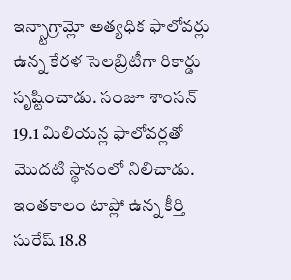ఇన్స్టాగ్రామ్లో అత్యధిక ఫాలోవర్లు ఉన్న కేరళ సెలబ్రిటీగా రికార్డు సృష్టించాడు. సంజూ శాంసన్ 19.1 మిలియన్ల ఫాలోవర్లతో మొదటి స్థానంలో నిలిచాడు. ఇంతకాలం టాప్లో ఉన్న కీర్తి సురేష్ 18.8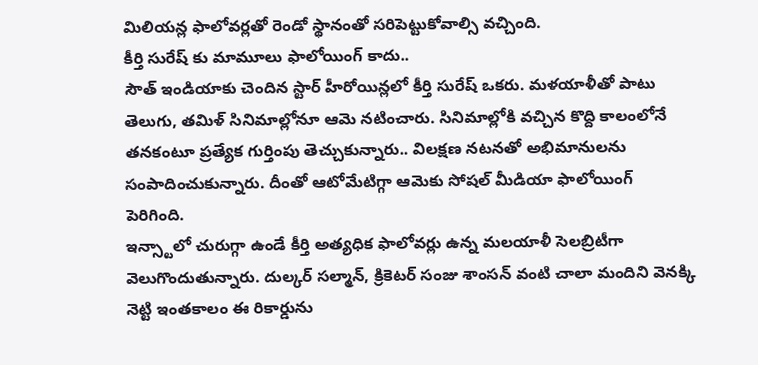మిలియన్ల ఫాలోవర్లతో రెండో స్థానంతో సరిపెట్టుకోవాల్సి వచ్చింది.
కీర్తి సురేష్ కు మామూలు ఫాలోయింగ్ కాదు..
సౌత్ ఇండియాకు చెందిన స్టార్ హీరోయిన్లలో కీర్తి సురేష్ ఒకరు. మళయాళీతో పాటు తెలుగు, తమిళ్ సినిమాల్లోనూ ఆమె నటించారు. సినిమాల్లోకి వచ్చిన కొద్ది కాలంలోనే తనకంటూ ప్రత్యేక గుర్తింపు తెచ్చుకున్నారు.. విలక్షణ నటనతో అభిమానులను సంపాదించుకున్నారు. దీంతో ఆటోమేటిగ్గా ఆమెకు సోషల్ మీడియా ఫాలోయింగ్ పెరిగింది.
ఇన్స్టాలో చురుగ్గా ఉండే కీర్తి అత్యధిక ఫాలోవర్లు ఉన్న మలయాళీ సెలబ్రిటీగా వెలుగొందుతున్నారు. దుల్కర్ సల్మాన్, క్రికెటర్ సంజు శాంసన్ వంటి చాలా మందిని వెనక్కి నెట్టి ఇంతకాలం ఈ రికార్డును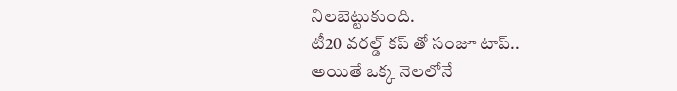నిలబెట్టుకుంది.
టీ20 వరల్డ్ కప్ తో సంజూ టాప్..
అయితే ఒక్క నెలలోనే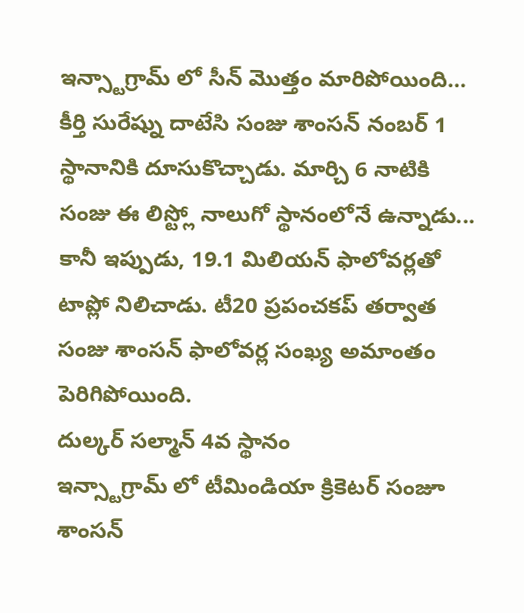ఇన్స్టాగ్రామ్ లో సీన్ మొత్తం మారిపోయింది… కీర్తి సురేష్ను దాటేసి సంజు శాంసన్ నంబర్ 1 స్థానానికి దూసుకొచ్చాడు. మార్చి 6 నాటికి సంజు ఈ లిస్ట్లో నాలుగో స్థానంలోనే ఉన్నాడు... కానీ ఇప్పుడు, 19.1 మిలియన్ ఫాలోవర్లతో టాప్లో నిలిచాడు. టీ20 ప్రపంచకప్ తర్వాత సంజు శాంసన్ ఫాలోవర్ల సంఖ్య అమాంతం పెరిగిపోయింది.
దుల్కర్ సల్మాన్ 4వ స్థానం
ఇన్స్టాగ్రామ్ లో టీమిండియా క్రికెటర్ సంజూ శాంసన్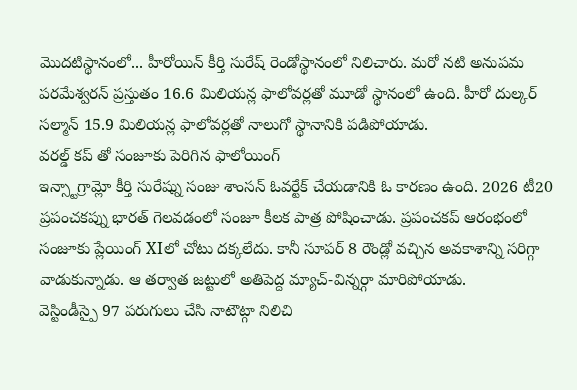మొదటిస్థానంలో... హీరోయిన్ కీర్తి సురేష్ రెండోస్థానంలో నిలిచారు. మరో నటి అనుపమ పరమేశ్వరన్ ప్రస్తుతం 16.6 మిలియన్ల ఫాలోవర్లతో మూడో స్థానంలో ఉంది. హీరో దుల్కర్ సల్మాన్ 15.9 మిలియన్ల ఫాలోవర్లతో నాలుగో స్థానానికి పడిపోయాడు.
వరల్డ్ కప్ తో సంజూకు పెరిగిన ఫాలోయింగ్
ఇన్స్టాగ్రామ్లో కీర్తి సురేష్ను సంజు శాంసన్ ఓవర్టేక్ చేయడానికి ఓ కారణం ఉంది. 2026 టీ20 ప్రపంచకప్ను భారత్ గెలవడంలో సంజూ కీలక పాత్ర పోషించాడు. ప్రపంచకప్ ఆరంభంలో సంజూకు ప్లేయింగ్ XIలో చోటు దక్కలేదు. కానీ సూపర్ 8 రౌండ్లో వచ్చిన అవకాశాన్ని సరిగ్గా వాడుకున్నాడు. ఆ తర్వాత జట్టులో అతిపెద్ద మ్యాచ్-విన్నర్గా మారిపోయాడు.
వెస్టిండీస్పై 97 పరుగులు చేసి నాటౌట్గా నిలిచి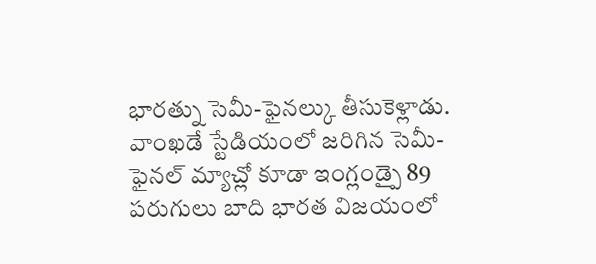భారత్ను సెమీ-ఫైనల్కు తీసుకెళ్లాడు. వాంఖడే స్టేడియంలో జరిగిన సెమీ-ఫైనల్ మ్యాచ్లో కూడా ఇంగ్లండ్పై 89 పరుగులు బాది భారత విజయంలో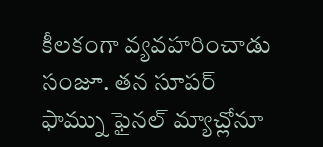కీలకంగా వ్యవహరించాడు సంజూ. తన సూపర్ ఫామ్ను ఫైనల్ మ్యాచ్లోనూ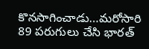కొనసాగించాడు…మరోసారి 89 పరుగులు చేసి భారత్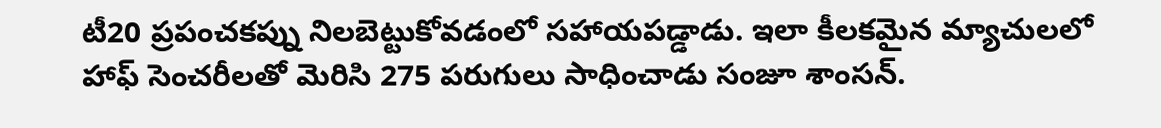టీ20 ప్రపంచకప్ను నిలబెట్టుకోవడంలో సహాయపడ్డాడు. ఇలా కీలకమైన మ్యాచులలో హాఫ్ సెంచరీలతో మెరిసి 275 పరుగులు సాధించాడు సంజూ శాంసన్.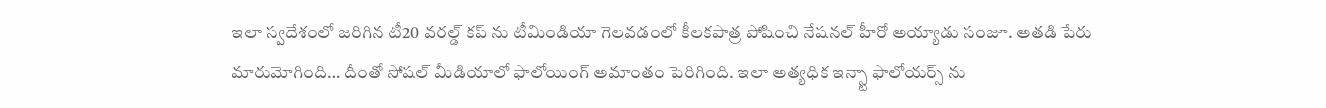ఇలా స్వదేశంలో జరిగిన టీ20 వరల్డ్ కప్ ను టీమిండియా గెలవడంలో కీలకపాత్ర పోషించి నేషనల్ హీరో అయ్యాడు సంజూ. అతడి పేరు మారుమోగింది… దీంతో సోషల్ మీడియాలో ఫాలోయింగ్ అమాంతం పెరిగింది. ఇలా అత్యధిక ఇన్స్టా ఫాలోయర్స్ ను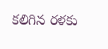కలిగిన రళకు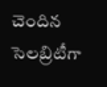చెందిన సెలబ్రిటీగా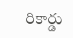రికార్డు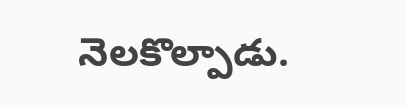నెలకొల్పాడు.